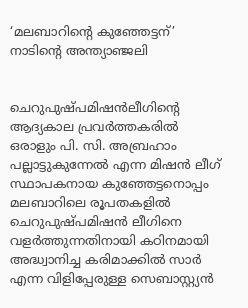‘മലബാറിന്റെ കുഞ്ഞേട്ടന്’ നാടിന്റെ അന്ത്യാഞ്ജലി


ചെറുപുഷ്പമിഷന്‍ലീഗിന്റെ ആദ്യകാല പ്രവര്‍ത്തകരില്‍ ഒരാളും പി. സി. അബ്രഹാം പല്ലാട്ടുകുന്നേല്‍ എന്ന മിഷന്‍ ലീഗ് സ്ഥാപകനായ കുഞ്ഞേട്ടനൊപ്പം മലബാറിലെ രൂപതകളില്‍ ചെറുപുഷ്പമിഷന്‍ ലീഗിനെ വളര്‍ത്തുന്നതിനായി കഠിനമായി അദ്ധ്വാനിച്ച കരിമാക്കില്‍ സാര്‍ എന്ന വിളിപ്പേരുള്ള സെബാസ്റ്റ്യന്‍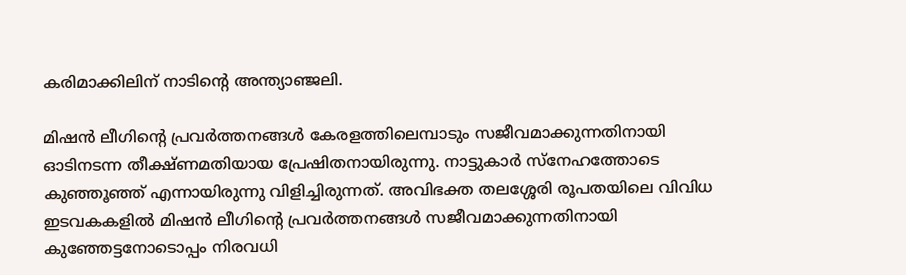കരിമാക്കിലിന് നാടിന്റെ അന്ത്യാഞ്ജലി.

മിഷന്‍ ലീഗിന്റെ പ്രവര്‍ത്തനങ്ങള്‍ കേരളത്തിലെമ്പാടും സജീവമാക്കുന്നതിനായി ഓടിനടന്ന തീക്ഷ്ണമതിയായ പ്രേഷിതനായിരുന്നു. നാട്ടുകാര്‍ സ്‌നേഹത്തോടെ കുഞ്ഞൂഞ്ഞ് എന്നായിരുന്നു വിളിച്ചിരുന്നത്. അവിഭക്ത തലശ്ശേരി രൂപതയിലെ വിവിധ ഇടവകകളില്‍ മിഷന്‍ ലീഗിന്റെ പ്രവര്‍ത്തനങ്ങള്‍ സജീവമാക്കുന്നതിനായി കുഞ്ഞേട്ടനോടൊപ്പം നിരവധി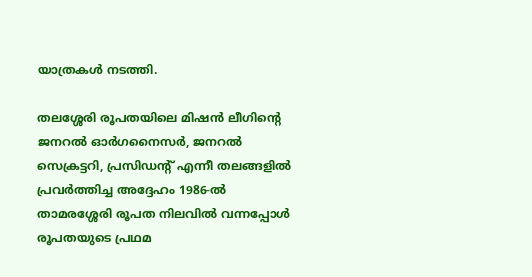യാത്രകള്‍ നടത്തി.

തലശ്ശേരി രൂപതയിലെ മിഷന്‍ ലീഗിന്റെ ജനറല്‍ ഓര്‍ഗനൈസര്‍, ജനറല്‍ സെക്രട്ടറി, പ്രസിഡന്റ് എന്നീ തലങ്ങളില്‍ പ്രവര്‍ത്തിച്ച അദ്ദേഹം 1986-ല്‍ താമരശ്ശേരി രൂപത നിലവില്‍ വന്നപ്പോള്‍ രൂപതയുടെ പ്രഥമ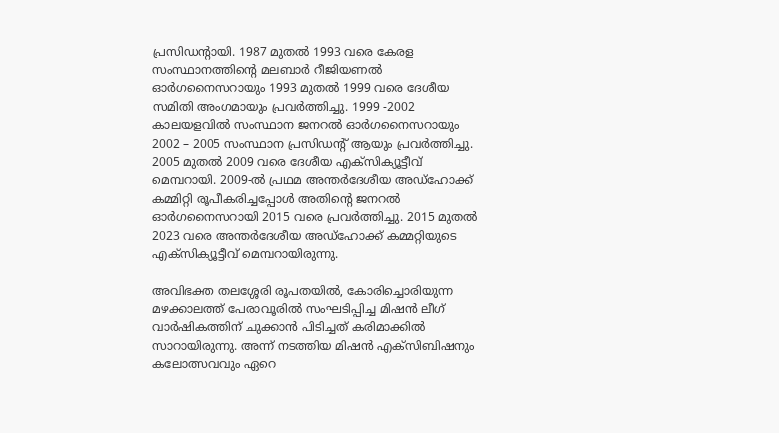പ്രസിഡന്റായി. 1987 മുതല്‍ 1993 വരെ കേരള സംസ്ഥാനത്തിന്റെ മലബാര്‍ റീജിയണല്‍ ഓര്‍ഗനൈസറായും 1993 മുതല്‍ 1999 വരെ ദേശീയ സമിതി അംഗമായും പ്രവര്‍ത്തിച്ചു. 1999 -2002 കാലയളവില്‍ സംസ്ഥാന ജനറല്‍ ഓര്‍ഗനൈസറായും 2002 – 2005 സംസ്ഥാന പ്രസിഡന്റ് ആയും പ്രവര്‍ത്തിച്ചു. 2005 മുതല്‍ 2009 വരെ ദേശീയ എക്‌സിക്യൂട്ടീവ് മെമ്പറായി. 2009-ല്‍ പ്രഥമ അന്തര്‍ദേശീയ അഡ്‌ഹോക്ക് കമ്മിറ്റി രൂപീകരിച്ചപ്പോള്‍ അതിന്റെ ജനറല്‍ ഓര്‍ഗനൈസറായി 2015 വരെ പ്രവര്‍ത്തിച്ചു. 2015 മുതല്‍ 2023 വരെ അന്തര്‍ദേശീയ അഡ്‌ഹോക്ക് കമ്മറ്റിയുടെ എക്‌സിക്യൂട്ടീവ് മെമ്പറായിരുന്നു.

അവിഭക്ത തലശ്ശേരി രൂപതയില്‍, കോരിച്ചൊരിയുന്ന മഴക്കാലത്ത് പേരാവൂരില്‍ സംഘടിപ്പിച്ച മിഷന്‍ ലീഗ് വാര്‍ഷികത്തിന് ചുക്കാന്‍ പിടിച്ചത് കരിമാക്കില്‍ സാറായിരുന്നു. അന്ന് നടത്തിയ മിഷന്‍ എക്‌സിബിഷനും കലോത്സവവും ഏറെ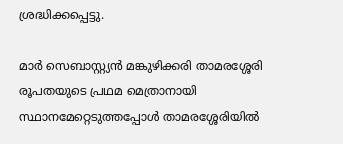ശ്രദ്ധിക്കപ്പെട്ടു.

മാര്‍ സെബാസ്റ്റ്യന്‍ മങ്കുഴിക്കരി താമരശ്ശേരി രൂപതയുടെ പ്രഥമ മെത്രാനായി സ്ഥാനമേറ്റെടുത്തപ്പോള്‍ താമരശ്ശേരിയില്‍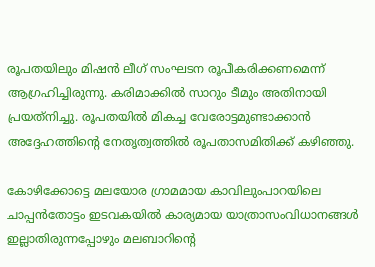രൂപതയിലും മിഷന്‍ ലീഗ് സംഘടന രൂപീകരിക്കണമെന്ന് ആഗ്രഹിച്ചിരുന്നു. കരിമാക്കില്‍ സാറും ടീമും അതിനായി പ്രയത്‌നിച്ചു. രൂപതയില്‍ മികച്ച വേരോട്ടമുണ്ടാക്കാന്‍ അദ്ദേഹത്തിന്റെ നേതൃത്വത്തില്‍ രൂപതാസമിതിക്ക് കഴിഞ്ഞു.

കോഴിക്കോട്ടെ മലയോര ഗ്രാമമായ കാവിലുംപാറയിലെ ചാപ്പന്‍തോട്ടം ഇടവകയില്‍ കാര്യമായ യാത്രാസംവിധാനങ്ങള്‍ ഇല്ലാതിരുന്നപ്പോഴും മലബാറിന്റെ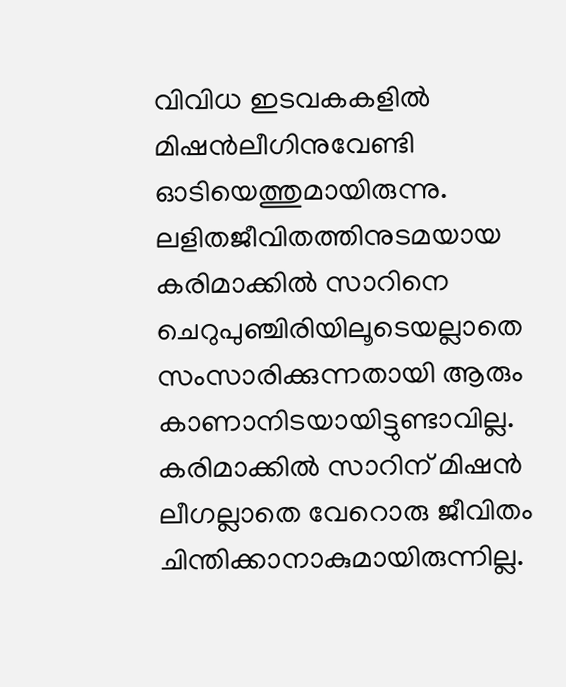വിവിധ ഇടവകകളില്‍ മിഷന്‍ലീഗിനുവേണ്ടി ഓടിയെത്തുമായിരുന്നു. ലളിതജീവിതത്തിനുടമയായ കരിമാക്കില്‍ സാറിനെ ചെറുപുഞ്ചിരിയിലൂടെയല്ലാതെ സംസാരിക്കുന്നതായി ആരും കാണാനിടയായിട്ടുണ്ടാവില്ല. കരിമാക്കില്‍ സാറിന് മിഷന്‍ ലീഗല്ലാതെ വേറൊരു ജീവിതം ചിന്തിക്കാനാകുമായിരുന്നില്ല.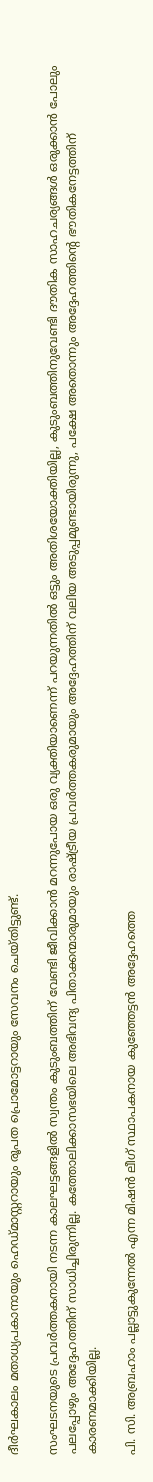ദീര്‍ഘകാലം മതാധ്യപകാനായും ഹെഡ്മാസ്റ്ററായും രൂപത പ്രൊമോട്ടറായും സേവനം ചെയ്തിട്ടുണ്ട്.

സംഘടനയുടെ പ്രവര്‍ത്തകനായി നടന്ന കാലഘട്ടങ്ങളില്‍ സ്വന്തം കുടുംബത്തിന് വേണ്ടി ജീവിക്കാന്‍ മറന്നുപോയ ഒരു വ്യക്തിയാണെന്ന് പറയുന്നതില്‍ ഒട്ടും അതിശയോക്തിയില്ല, കുടുംബത്തിനുവേണ്ടി ദൗതിക സാഹചര്യങ്ങള്‍ ഒരുക്കാന്‍ പോലും പലപ്പോഴും അദ്ദേഹത്തിന് സാധിച്ചിരുന്നില്ല. കത്തോലിക്കാസഭയിലെ അഭിവന്ദ്യ പിതാക്കന്മാരുമായും രാഷ്ട്രീയ പ്രവര്‍ത്തകരുമായും അദ്ദേഹത്തിന് വലിയ അടുപ്പമുണ്ടായിരുന്നു, പക്ഷേ അതൊന്നും അദ്ദേഹത്തിന്റെ ഭൗതികനേട്ടത്തിന് കാരണമാക്കിയില്ല.

പി. സി. അബ്രഹാം പല്ലാട്ടുകുന്നേല്‍ എന്ന മിഷന്‍ ലീഗ് സ്ഥാപകനായ കുഞ്ഞേട്ടന്‍ അദ്ദേഹത്തെ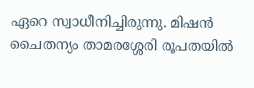ഏറെ സ്വാധീനിച്ചിരുന്നു. മിഷന്‍ ചൈതന്യം താമരശ്ശേരി രൂപതയില്‍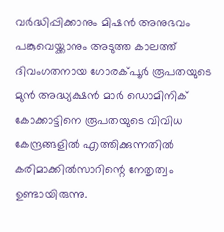വര്‍ദ്ധിപ്പിക്കാനും മിഷന്‍ അനുഭവം പങ്കുവെയ്ക്കാനും അടുത്ത കാലത്ത് ദിവംഗതനായ ഗോരക്പൂര്‍ രൂപതയുടെ മുന്‍ അദ്ധ്യക്ഷന്‍ മാര്‍ ഡൊമിനിക് കോക്കാട്ടിനെ രൂപതയുടെ വിവിധ കേന്ദ്രങ്ങളില്‍ എത്തിക്കുന്നതില്‍ കരിമാക്കില്‍സാറിന്റെ നേതൃത്വം ഉണ്ടായിരുന്നു.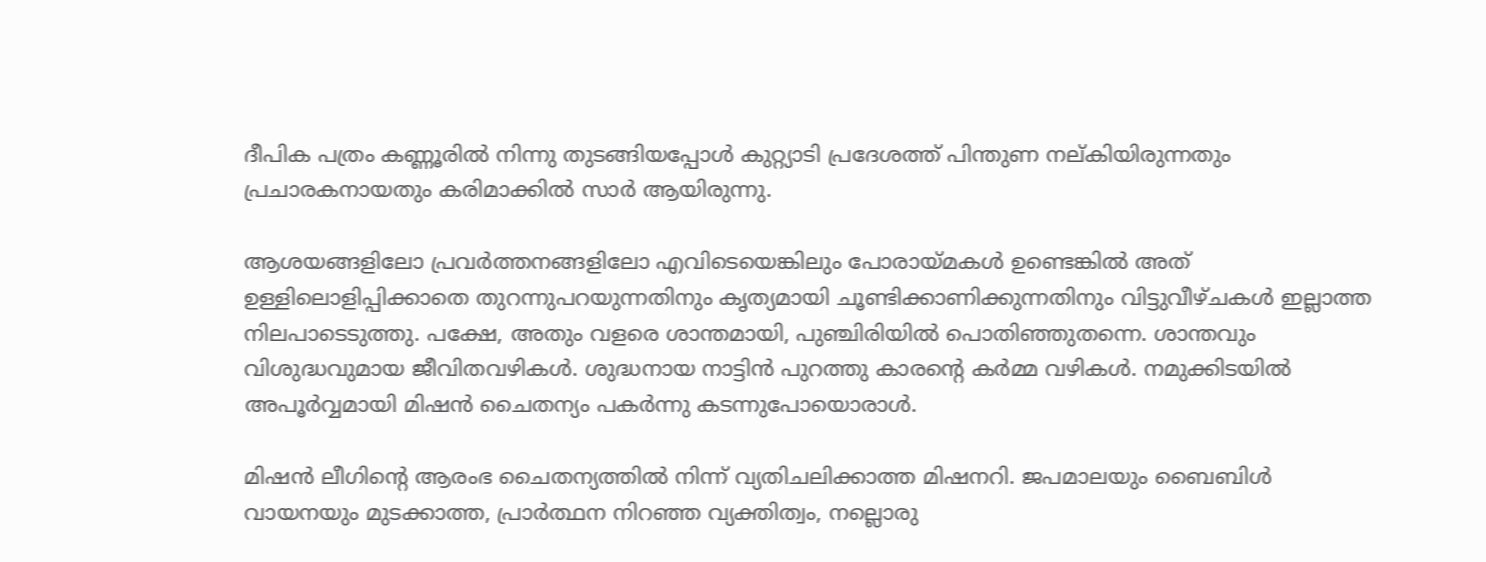ദീപിക പത്രം കണ്ണൂരില്‍ നിന്നു തുടങ്ങിയപ്പോള്‍ കുറ്റ്യാടി പ്രദേശത്ത് പിന്തുണ നല്കിയിരുന്നതും പ്രചാരകനായതും കരിമാക്കില്‍ സാര്‍ ആയിരുന്നു.

ആശയങ്ങളിലോ പ്രവര്‍ത്തനങ്ങളിലോ എവിടെയെങ്കിലും പോരായ്മകള്‍ ഉണ്ടെങ്കില്‍ അത് ഉള്ളിലൊളിപ്പിക്കാതെ തുറന്നുപറയുന്നതിനും കൃത്യമായി ചൂണ്ടിക്കാണിക്കുന്നതിനും വിട്ടുവീഴ്ചകള്‍ ഇല്ലാത്ത നിലപാടെടുത്തു. പക്ഷേ, അതും വളരെ ശാന്തമായി, പുഞ്ചിരിയില്‍ പൊതിഞ്ഞുതന്നെ. ശാന്തവും വിശുദ്ധവുമായ ജീവിതവഴികള്‍. ശുദ്ധനായ നാട്ടിന്‍ പുറത്തു കാരന്റെ കര്‍മ്മ വഴികള്‍. നമുക്കിടയില്‍ അപൂര്‍വ്വമായി മിഷന്‍ ചൈതന്യം പകര്‍ന്നു കടന്നുപോയൊരാള്‍.

മിഷന്‍ ലീഗിന്റെ ആരംഭ ചൈതന്യത്തില്‍ നിന്ന് വ്യതിചലിക്കാത്ത മിഷനറി. ജപമാലയും ബൈബിള്‍ വായനയും മുടക്കാത്ത, പ്രാര്‍ത്ഥന നിറഞ്ഞ വ്യക്തിത്വം, നല്ലൊരു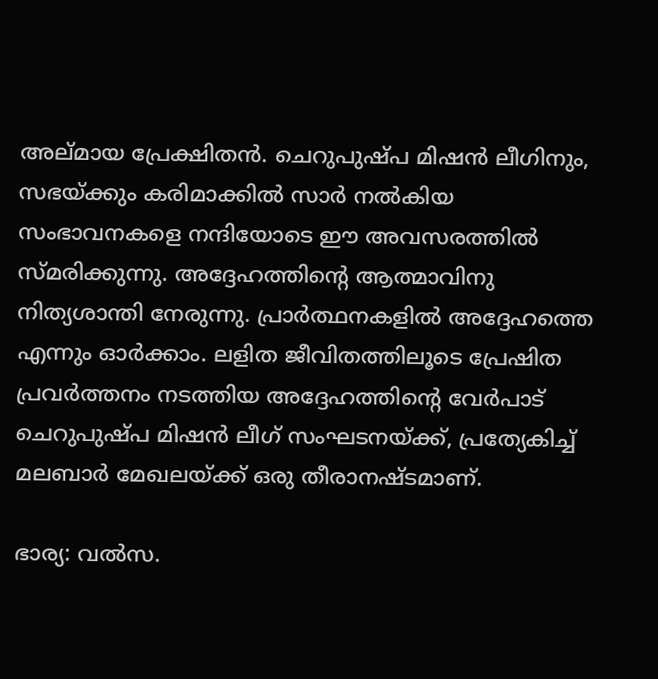അല്മായ പ്രേക്ഷിതന്‍. ചെറുപുഷ്പ മിഷന്‍ ലീഗിനും, സഭയ്ക്കും കരിമാക്കില്‍ സാര്‍ നല്‍കിയ സംഭാവനകളെ നന്ദിയോടെ ഈ അവസരത്തില്‍ സ്മരിക്കുന്നു. അദ്ദേഹത്തിന്റെ ആത്മാവിനു നിത്യശാന്തി നേരുന്നു. പ്രാര്‍ത്ഥനകളില്‍ അദ്ദേഹത്തെ എന്നും ഓര്‍ക്കാം. ലളിത ജീവിതത്തിലൂടെ പ്രേഷിത പ്രവര്‍ത്തനം നടത്തിയ അദ്ദേഹത്തിന്റെ വേര്‍പാട് ചെറുപുഷ്പ മിഷന്‍ ലീഗ് സംഘടനയ്ക്ക്, പ്രത്യേകിച്ച് മലബാര്‍ മേഖലയ്ക്ക് ഒരു തീരാനഷ്ടമാണ്.

ഭാര്യ: വല്‍സ.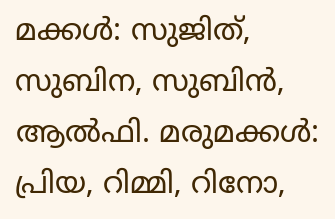മക്കള്‍: സുജിത്, സുബിന, സുബിന്‍, ആല്‍ഫി. മരുമക്കള്‍: പ്രിയ, റിമ്മി, റിനോ,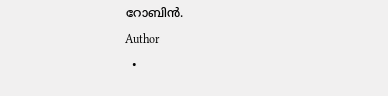റോബിന്‍.

Author

  •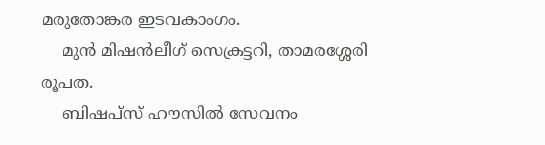മരുതോങ്കര ഇടവകാംഗം.
    മുൻ മിഷൻലീഗ് സെക്രട്ടറി, താമരശ്ശേരി രൂപത.
    ബിഷപ്സ് ഹൗസിൽ സേവനം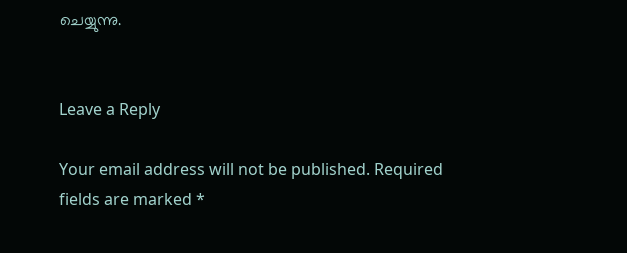ചെയ്യുന്നു.


Leave a Reply

Your email address will not be published. Required fields are marked *